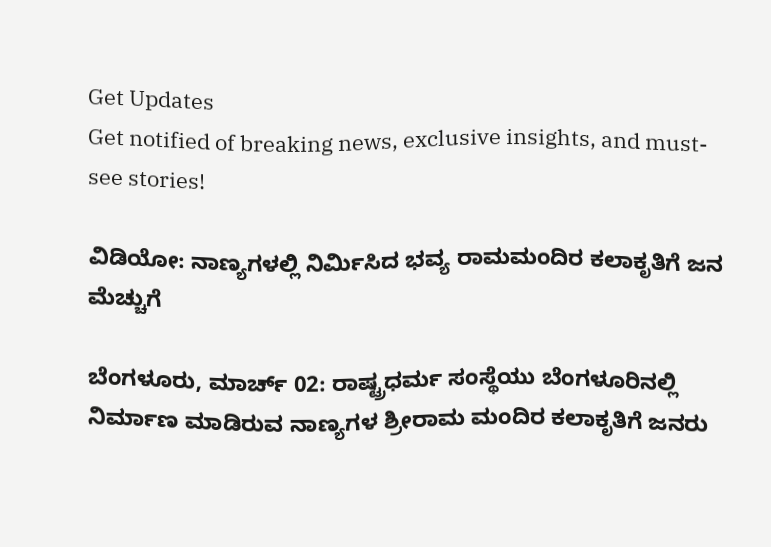Get Updates
Get notified of breaking news, exclusive insights, and must-see stories!

ವಿಡಿಯೋ: ನಾಣ್ಯಗಳಲ್ಲಿ ನಿರ್ಮಿಸಿದ ಭವ್ಯ ರಾಮಮಂದಿರ ಕಲಾಕೃತಿಗೆ ಜನ ಮೆಚ್ಚುಗೆ

ಬೆಂಗಳೂರು, ಮಾರ್ಚ್ 02: ರಾಷ್ಟ್ರಧರ್ಮ ಸಂಸ್ಥೆಯು ಬೆಂಗಳೂರಿನಲ್ಲಿ ನಿರ್ಮಾಣ ಮಾಡಿರುವ ನಾಣ್ಯಗಳ ಶ್ರೀರಾಮ ಮಂದಿರ ಕಲಾಕೃತಿಗೆ ಜನರು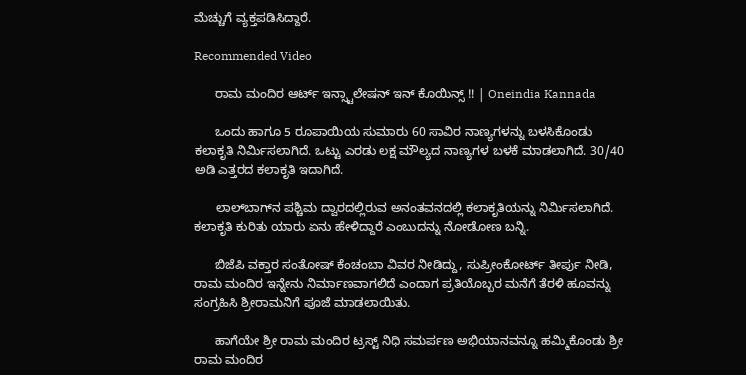ಮೆಚ್ಚುಗೆ ವ್ಯಕ್ತಪಡಿಸಿದ್ದಾರೆ.

Recommended Video

      ರಾಮ ಮಂದಿರ ಆರ್ಟ್ ಇನ್ಸ್ಟಾಲೇಷನ್ ಇನ್ ಕೊಯಿನ್ಸ್ !! | Oneindia Kannada

      ಒಂದು ಹಾಗೂ 5 ರೂಪಾಯಿಯ ಸುಮಾರು 60 ಸಾವಿರ ನಾಣ್ಯಗಳನ್ನು ಬಳಸಿಕೊಂಡು ಕಲಾಕೃತಿ ನಿರ್ಮಿಸಲಾಗಿದೆ. ಒಟ್ಟು ಎರಡು ಲಕ್ಷ ಮೌಲ್ಯದ ನಾಣ್ಯಗಳ ಬಳಕೆ ಮಾಡಲಾಗಿದೆ. 30/40 ಅಡಿ ಎತ್ತರದ ಕಲಾಕೃತಿ ಇದಾಗಿದೆ.

      ಲಾಲ್‌ಬಾಗ್‌ನ ಪಶ್ಚಿಮ ದ್ವಾರದಲ್ಲಿರುವ ಅನಂತವನದಲ್ಲಿ ಕಲಾಕೃತಿಯನ್ನು ನಿರ್ಮಿಸಲಾಗಿದೆ. ಕಲಾಕೃತಿ ಕುರಿತು ಯಾರು ಏನು ಹೇಳಿದ್ದಾರೆ ಎಂಬುದನ್ನು ನೋಡೋಣ ಬನ್ನಿ.

      ಬಿಜೆಪಿ ವಕ್ತಾರ ಸಂತೋಷ್ ಕೆಂಚಂಬಾ ವಿವರ ನೀಡಿದ್ದು, ಸುಪ್ರೀಂಕೋರ್ಟ್ ತೀರ್ಪು ನೀಡಿ, ರಾಮ ಮಂದಿರ ಇನ್ನೇನು ನಿರ್ಮಾಣವಾಗಲಿದೆ ಎಂದಾಗ ಪ್ರತಿಯೊಬ್ಬರ ಮನೆಗೆ ತೆರಳಿ ಹೂವನ್ನು ಸಂಗ್ರಹಿಸಿ ಶ್ರೀರಾಮನಿಗೆ ಪೂಜೆ ಮಾಡಲಾಯಿತು.

      ಹಾಗೆಯೇ ಶ್ರೀ ರಾಮ ಮಂದಿರ ಟ್ರಸ್ಟ್ ನಿಧಿ ಸಮರ್ಪಣ ಅಭಿಯಾನವನ್ನೂ ಹಮ್ಮಿಕೊಂಡು ಶ್ರೀ ರಾಮ ಮಂದಿರ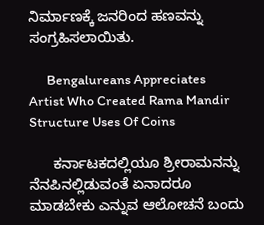ನಿರ್ಮಾಣಕ್ಕೆ ಜನರಿಂದ ಹಣವನ್ನು ಸಂಗ್ರಹಿಸಲಾಯಿತು.

      Bengalureans Appreciates Artist Who Created Rama Mandir Structure Uses Of Coins

      ಕರ್ನಾಟಕದಲ್ಲಿಯೂ ಶ್ರೀರಾಮನನ್ನು ನೆನಪಿನಲ್ಲಿಡುವಂತೆ ಏನಾದರೂ ಮಾಡಬೇಕು ಎನ್ನುವ ಆಲೋಚನೆ ಬಂದು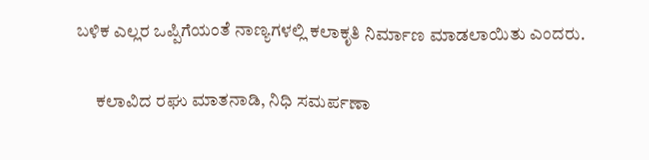ಬಳಿಕ ಎಲ್ಲರ ಒಪ್ಪಿಗೆಯಂತೆ ನಾಣ್ಯಗಳಲ್ಲಿ ಕಲಾಕೃತಿ ನಿರ್ಮಾಣ ಮಾಡಲಾಯಿತು ಎಂದರು.

      ಕಲಾವಿದ ರಘು ಮಾತನಾಡಿ, ನಿಧಿ ಸಮರ್ಪಣಾ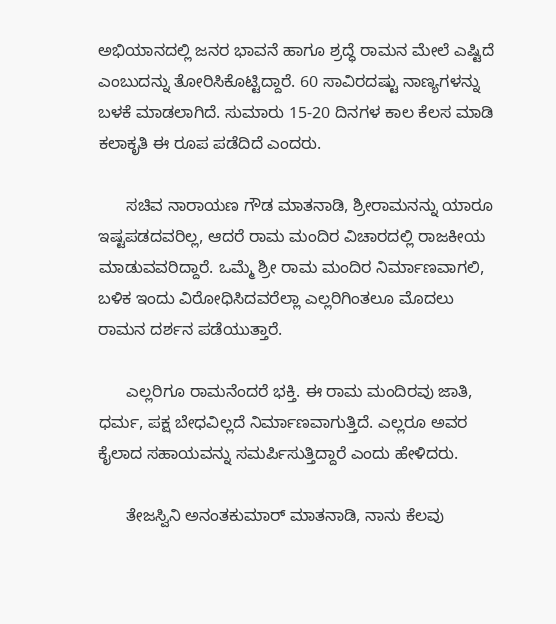ಅಭಿಯಾನದಲ್ಲಿ ಜನರ ಭಾವನೆ ಹಾಗೂ ಶ್ರದ್ಧೆ ರಾಮನ ಮೇಲೆ ಎಷ್ಟಿದೆ ಎಂಬುದನ್ನು ತೋರಿಸಿಕೊಟ್ಟಿದ್ದಾರೆ. 60 ಸಾವಿರದಷ್ಟು ನಾಣ್ಯಗಳನ್ನು ಬಳಕೆ ಮಾಡಲಾಗಿದೆ. ಸುಮಾರು 15-20 ದಿನಗಳ ಕಾಲ ಕೆಲಸ ಮಾಡಿ ಕಲಾಕೃತಿ ಈ ರೂಪ ಪಡೆದಿದೆ ಎಂದರು.

      ಸಚಿವ ನಾರಾಯಣ ಗೌಡ ಮಾತನಾಡಿ, ಶ್ರೀರಾಮನನ್ನು ಯಾರೂ ಇಷ್ಟಪಡದವರಿಲ್ಲ, ಆದರೆ ರಾಮ ಮಂದಿರ ವಿಚಾರದಲ್ಲಿ ರಾಜಕೀಯ ಮಾಡುವವರಿದ್ದಾರೆ. ಒಮ್ಮೆ ಶ್ರೀ ರಾಮ ಮಂದಿರ ನಿರ್ಮಾಣವಾಗಲಿ, ಬಳಿಕ ಇಂದು ವಿರೋಧಿಸಿದವರೆಲ್ಲಾ ಎಲ್ಲರಿಗಿಂತಲೂ ಮೊದಲು ರಾಮನ ದರ್ಶನ ಪಡೆಯುತ್ತಾರೆ.

      ಎಲ್ಲರಿಗೂ ರಾಮನೆಂದರೆ ಭಕ್ತಿ. ಈ ರಾಮ ಮಂದಿರವು ಜಾತಿ, ಧರ್ಮ, ಪಕ್ಷ ಬೇಧವಿಲ್ಲದೆ ನಿರ್ಮಾಣವಾಗುತ್ತಿದೆ. ಎಲ್ಲರೂ ಅವರ ಕೈಲಾದ ಸಹಾಯವನ್ನು ಸಮರ್ಪಿಸುತ್ತಿದ್ದಾರೆ ಎಂದು ಹೇಳಿದರು.

      ತೇಜಸ್ವಿನಿ ಅನಂತಕುಮಾರ್ ಮಾತನಾಡಿ, ನಾನು ಕೆಲವು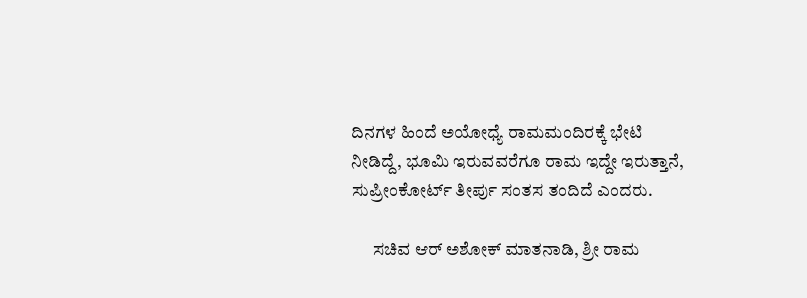ದಿನಗಳ ಹಿಂದೆ ಅಯೋಧ್ಯೆ ರಾಮಮಂದಿರಕ್ಕೆ ಭೇಟಿ ನೀಡಿದ್ದೆ, ಭೂಮಿ ಇರುವವರೆಗೂ ರಾಮ ಇದ್ದೇ ಇರುತ್ತಾನೆ, ಸುಪ್ರೀಂಕೋರ್ಟ್ ತೀರ್ಪು ಸಂತಸ ತಂದಿದೆ ಎಂದರು.

      ಸಚಿವ ಆರ್ ಅಶೋಕ್ ಮಾತನಾಡಿ, ಶ್ರೀ ರಾಮ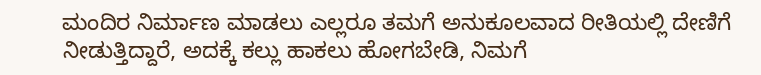ಮಂದಿರ ನಿರ್ಮಾಣ ಮಾಡಲು ಎಲ್ಲರೂ ತಮಗೆ ಅನುಕೂಲವಾದ ರೀತಿಯಲ್ಲಿ ದೇಣಿಗೆ ನೀಡುತ್ತಿದ್ದಾರೆ, ಅದಕ್ಕೆ ಕಲ್ಲು ಹಾಕಲು ಹೋಗಬೇಡಿ, ನಿಮಗೆ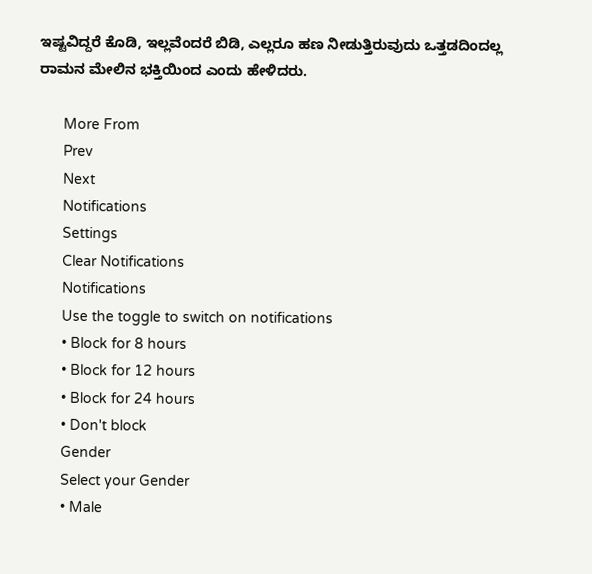ಇಷ್ಟವಿದ್ದರೆ ಕೊಡಿ, ಇಲ್ಲವೆಂದರೆ ಬಿಡಿ, ಎಲ್ಲರೂ ಹಣ ನೀಡುತ್ತಿರುವುದು ಒತ್ತಡದಿಂದಲ್ಲ ರಾಮನ ಮೇಲಿನ ಭಕ್ತಿಯಿಂದ ಎಂದು ಹೇಳಿದರು.

      More From
      Prev
      Next
      Notifications
      Settings
      Clear Notifications
      Notifications
      Use the toggle to switch on notifications
      • Block for 8 hours
      • Block for 12 hours
      • Block for 24 hours
      • Don't block
      Gender
      Select your Gender
      • Male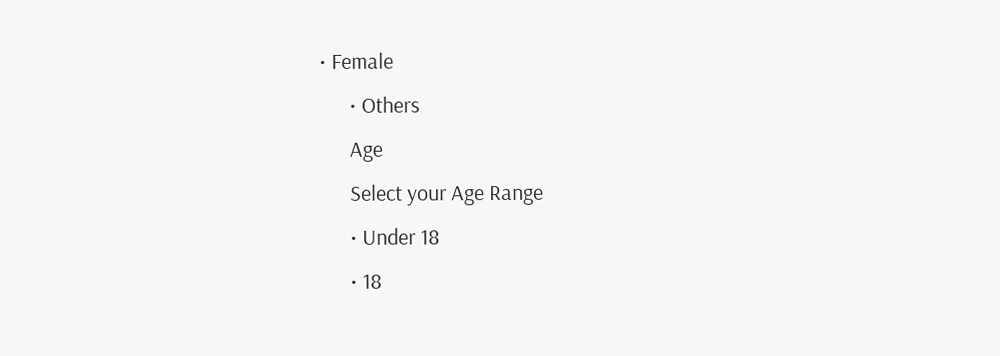• Female
      • Others
      Age
      Select your Age Range
      • Under 18
      • 18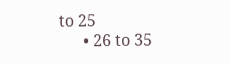to 25
      • 26 to 35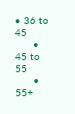• 36 to 45
      • 45 to 55
      • 55+